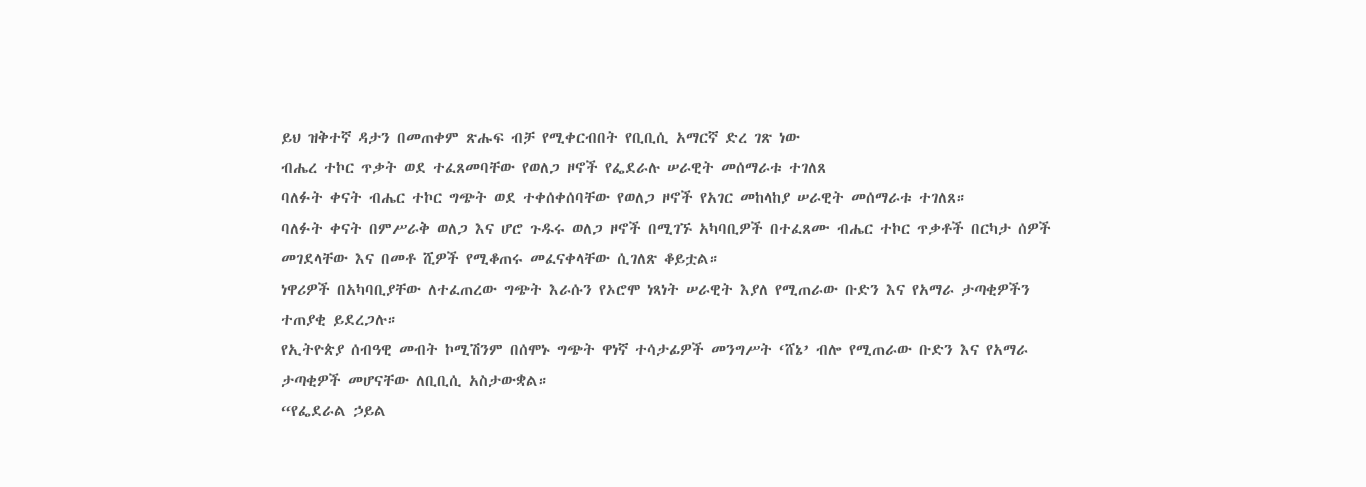ይህ ዝቅተኛ ዳታን በመጠቀም ጽሑፍ ብቻ የሚቀርብበት የቢቢሲ አማርኛ ድረ ገጽ ነው
ብሔረ ተኮር ጥቃት ወደ ተፈጸመባቸው የወለጋ ዞኖች የፌደራሉ ሠራዊት መሰማራቱ ተገለጸ
ባለፉት ቀናት ብሔር ተኮር ግጭት ወደ ተቀሰቀሰባቸው የወለጋ ዞኖች የአገር መከላከያ ሠራዊት መሰማራቱ ተገለጸ።
ባለፉት ቀናት በምሥራቅ ወለጋ እና ሆሮ ጉዱሩ ወለጋ ዞኖች በሚገኙ አካባቢዎች በተፈጸሙ ብሔር ተኮር ጥቃቶች በርካታ ሰዎች መገደላቸው እና በመቶ ሺዎች የሚቆጠሩ መፈናቀላቸው ሲገለጽ ቆይቷል።
ነዋሪዎች በአካባቢያቸው ለተፈጠረው ግጭት እራሱን የኦሮሞ ነጻነት ሠራዊት እያለ የሚጠራው ቡድን እና የአማራ ታጣቂዎችን ተጠያቂ ይደረጋሉ።
የኢትዮጵያ ሰብዓዊ መብት ኮሚሽንም በሰሞኑ ግጭት ዋነኛ ተሳታፊዎች መንግሥት ‘ሸኔ’ ብሎ የሚጠራው ቡድን እና የአማራ ታጣቂዎች መሆናቸው ለቢቢሲ አስታውቋል።
“የፌደራል ኃይል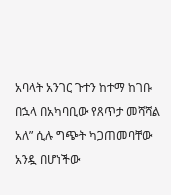አባላት አንገር ጉተን ከተማ ከገቡ በኋላ በአካባቢው የጸጥታ መሻሻል አለ” ሲሉ ግጭት ካጋጠመባቸው አንዷ በሆነችው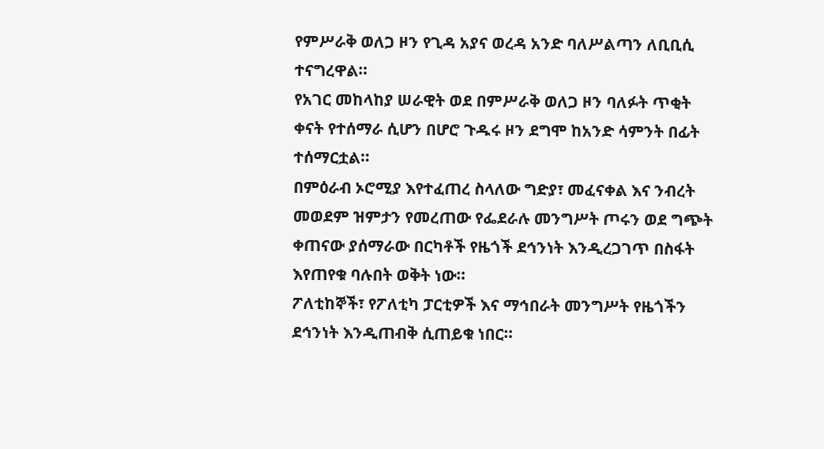የምሥራቅ ወለጋ ዞን የጊዳ አያና ወረዳ አንድ ባለሥልጣን ለቢቢሲ ተናግረዋል።
የአገር መከላከያ ሠራዊት ወደ በምሥራቅ ወለጋ ዞን ባለፉት ጥቂት ቀናት የተሰማራ ሲሆን በሆሮ ጉዱሩ ዞን ደግሞ ከአንድ ሳምንት በፊት ተሰማርቷል።
በምዕራብ ኦሮሚያ እየተፈጠረ ስላለው ግድያ፣ መፈናቀል እና ንብረት መወደም ዝምታን የመረጠው የፌደራሉ መንግሥት ጦሩን ወደ ግጭት ቀጠናው ያሰማራው በርካቶች የዜጎች ደኅንነት እንዲረጋገጥ በስፋት እየጠየቁ ባሉበት ወቅት ነው።
ፖለቲከኞች፣ የፖለቲካ ፓርቲዎች እና ማኅበራት መንግሥት የዜጎችን ደኅንነት እንዲጠብቅ ሲጠይቁ ነበር።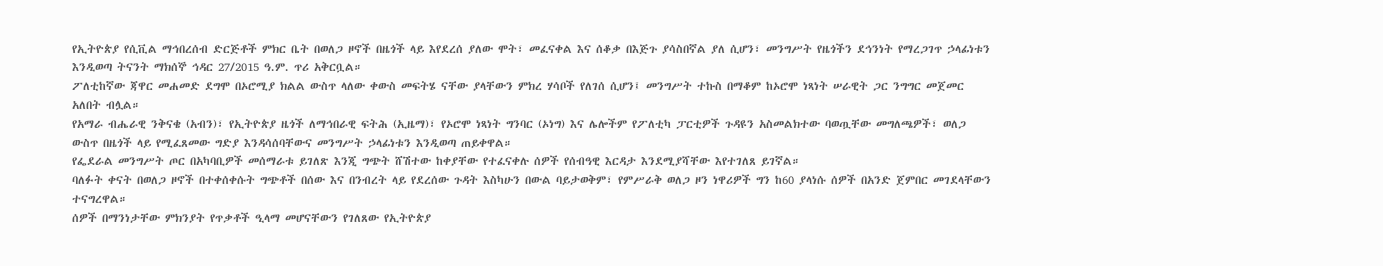የኢትዮጵያ የሲቪል ማኅበረሰብ ድርጅቶች ምክር ቤት በወለጋ ዞኖች በዜጎች ላይ እየደረሰ ያለው ሞት፣ መፈናቀል እና ሰቆቃ በእጅጉ ያሳስበኛል ያለ ሲሆን፣ መንግሥት የዜጎችን ደኅንነት የማረጋገጥ ኃላፊነቱን እንዲወጣ ትናንት ማክሰኞ ኅዳር 27/2015 ዓ.ም. ጥሪ አቅርቧል።
ፖለቲከኛው ጃዋር መሐመድ ደግሞ በኦሮሚያ ክልል ውስጥ ላለው ቀውስ መፍትሄ ናቸው ያላቸውን ምክረ ሃሳቦች የለገሰ ሲሆን፤ መንግሥት ተኩስ በማቆም ከኦሮሞ ነጻነት ሠራዊት ጋር ንግግር መጀመር አለበት ብሏል።
የአማራ ብሔራዊ ንቅናቄ (አብን)፣ የኢትዮጵያ ዜጎች ለማኅበራዊ ፍትሕ (ኢዜማ)፣ የኦሮሞ ነጻነት ግንባር (ኦነግ) እና ሌሎችም የፖለቲካ ፓርቲዎች ጉዳዩን አስመልክተው ባወጧቸው መግለጫዎች፣ ወለጋ ውስጥ በዜጎች ላይ የሚፈጸመው ግድያ እንዳሳሰባቸውና መንግሥት ኃላፊነቱን እንዲወጣ ጠይቀዋል።
የፌደራል መንግሥት ጦር በአካባቢዎች መሰማራቱ ይገለጽ እንጂ ግጭት ሸሽተው ከቀያቸው የተፈናቀሉ ሰዎች የሰብዓዊ እርዳታ እንደሚያሻቸው እየተገለጸ ይገኛል።
ባለፉት ቀናት በወለጋ ዞኖች በተቀሰቀሱት ግጭቶች በሰው እና በንብረት ላይ የደረሰው ጉዳት እስካሁን በውል ባይታወቅም፣ የምሥራቅ ወለጋ ዞን ነዋሪዎች ግን ከ60 ያላነሱ ሰዎች በአንድ ጀምበር መገደላቸውን ተናግረዋል።
ሰዎች በማንነታቸው ምክንያት የጥቃቶች ዒላማ መሆናቸውን የገለጸው የኢትዮጵያ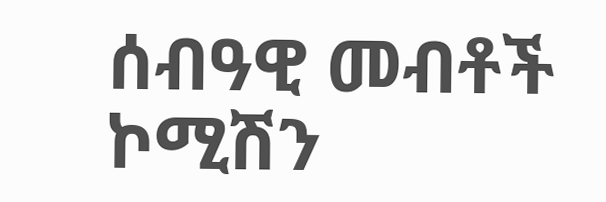ሰብዓዊ መብቶች ኮሚሽን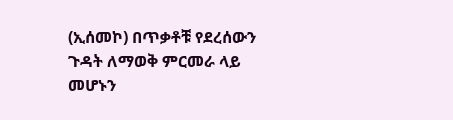(ኢሰመኮ) በጥቃቶቹ የደረሰውን ጉዳት ለማወቅ ምርመራ ላይ መሆኑን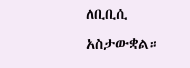ለቢቢሲ አስታውቋል።